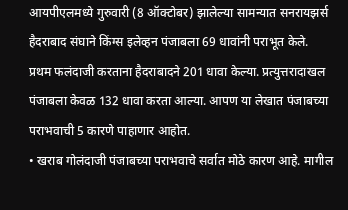आयपीएलमध्ये गुरुवारी (8 ऑक्टोबर) झालेल्या सामन्यात सनरायझर्स हैदराबाद संघाने किंग्स इलेव्हन पंजाबला 69 धावांनी पराभूत केले. प्रथम फलंदाजी करताना हैदराबादने 201 धावा केल्या. प्रत्युत्तरादाखल पंजाबला केवळ 132 धावा करता आल्या. आपण या लेखात पंजाबच्या पराभवाची 5 कारणे पाहाणार आहोत.
• खराब गोलंदाजी पंजाबच्या पराभवाचे सर्वात मोठे कारण आहे. मागील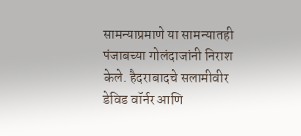सामन्याप्रमाणे या सामन्यातही पंजाबच्या गोलंदाजांनी निराश केले. हैदराबादचे सलामीवीर डेविड वॉर्नर आणि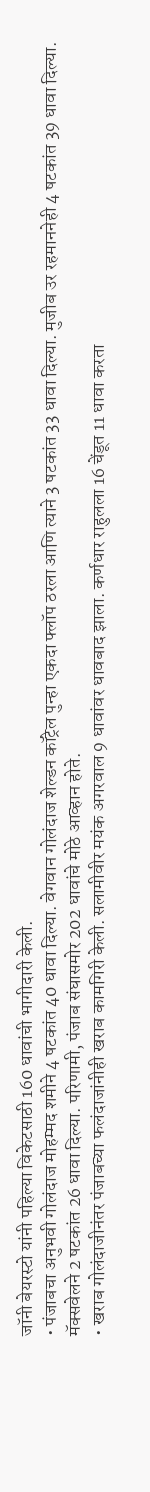जॉनी बेयरस्टो यांनी पहिल्या विकेटसाठी 160 धावांची भागीदारी केली.
• पंजाबचा अनुभवी गोलंदाज मोहम्मद शमीने 4 षटकांत 40 धावा दिल्या. वेगवान गोलंदाज शेल्डन कॉट्रेल पुन्हा एकदा फ्लॉप ठरला आणि त्याने 3 षटकांत 33 धावा दिल्या. मुजीब उर रहमाननेही 4 षटकांत 39 धावा दिल्या. मॅक्सवेलने 2 षटकांत 26 धावा दिल्या. परिणामी, पंजाब संघासमोर 202 धावांचे मोठे आव्हान होते.
• खराब गोलंदाजीनंतर पंजाबच्या फलंदाजांनीही खराब कामगिरी केली. सलामीवीर मयंक अगरवाल 9 धावांवर धावबाद झाला. कर्णधार राहुलला 16 चेंडूत 11 धावा करता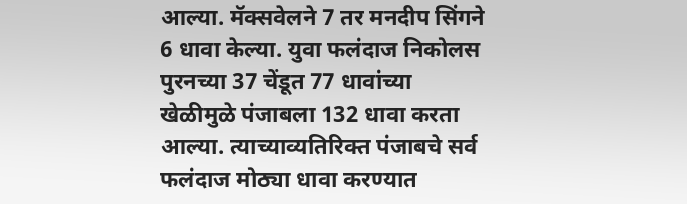आल्या. मॅक्सवेलने 7 तर मनदीप सिंगने 6 धावा केल्या. युवा फलंदाज निकोलस पुरनच्या 37 चेंडूत 77 धावांच्या खेळीमुळे पंजाबला 132 धावा करता आल्या. त्याच्याव्यतिरिक्त पंजाबचे सर्व फलंदाज मोठ्या धावा करण्यात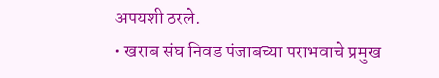अपयशी ठरले.
• खराब संघ निवड पंजाबच्या पराभवाचे प्रमुख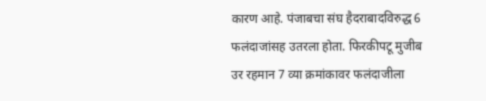कारण आहे. पंजाबचा संघ हैदराबादविरुद्ध 6 फलंदाजांसह उतरला होता. फिरकीपटू मुजीब उर रहमान 7 व्या क्रमांकावर फलंदाजीला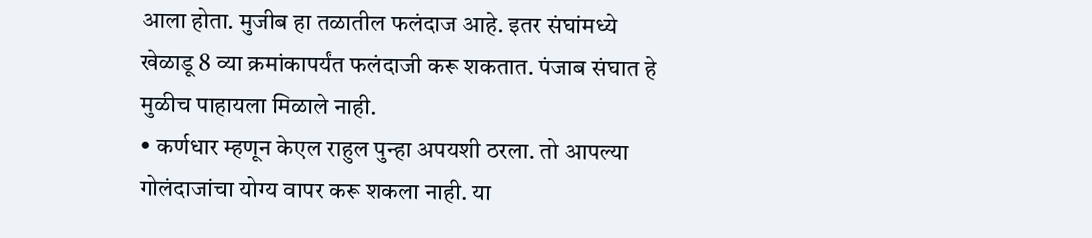आला होता. मुजीब हा तळातील फलंदाज आहे. इतर संघांमध्ये खेळाडू 8 व्या क्रमांकापर्यंत फलंदाजी करू शकतात. पंजाब संघात हे मुळीच पाहायला मिळाले नाही.
• कर्णधार म्हणून केएल राहुल पुन्हा अपयशी ठरला. तो आपल्या गोलंदाजांचा योग्य वापर करू शकला नाही. या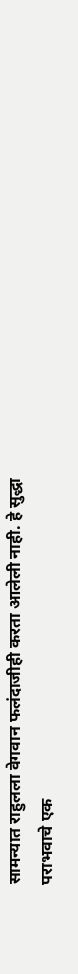सामन्यात राहुलला वेगवान फलंदाजीही करता आलेली नाही. हे सुद्धा पराभवाचे एक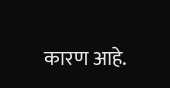कारण आहे.